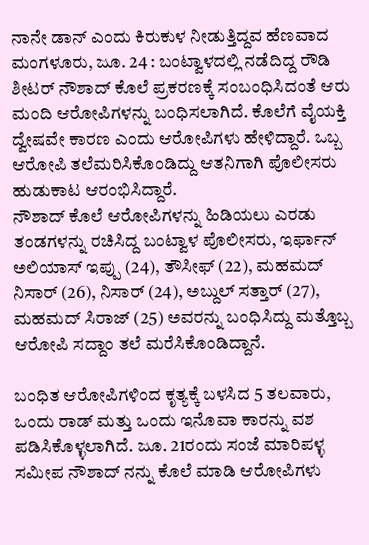ನಾನೇ ಡಾನ್ ಎಂದು ಕಿರುಕುಳ ನೀಡುತ್ತಿದ್ದವ ಹೆಣವಾದ
ಮಂಗಳೂರು, ಜೂ. 24 : ಬಂಟ್ವಾಳದಲ್ಲಿ ನಡೆದಿದ್ದ ರೌಡಿ ಶೀಟರ್ ನೌಶಾದ್ ಕೊಲೆ ಪ್ರಕರಣಕ್ಕೆ ಸಂಬಂಧಿಸಿದಂತೆ ಆರು ಮಂದಿ ಆರೋಪಿಗಳನ್ನು ಬಂಧಿಸಲಾಗಿದೆ. ಕೊಲೆಗೆ ವೈಯಕ್ತಿ ದ್ವೇಷವೇ ಕಾರಣ ಎಂದು ಆರೋಪಿಗಳು ಹೇಳಿದ್ದಾರೆ. ಒಬ್ಬ ಆರೋಪಿ ತಲೆಮರಿಸಿಕೊಂಡಿದ್ದು ಆತನಿಗಾಗಿ ಪೊಲೀಸರು ಹುಡುಕಾಟ ಆರಂಭಿಸಿದ್ದಾರೆ.
ನೌಶಾದ್ ಕೊಲೆ ಆರೋಪಿಗಳನ್ನು ಹಿಡಿಯಲು ಎರಡು ತಂಡಗಳನ್ನು ರಚಿಸಿದ್ದ ಬಂಟ್ವಾಳ ಪೊಲೀಸರು, ಇರ್ಫಾನ್ ಅಲಿಯಾಸ್ ಇಪ್ಪು (24), ತೌಸೀಫ್ (22), ಮಹಮದ್ ನಿಸಾರ್ (26), ನಿಸಾರ್ (24), ಅಬ್ದುಲ್ ಸತ್ತಾರ್ (27), ಮಹಮದ್ ಸಿರಾಜ್ (25) ಅವರನ್ನು ಬಂಧಿಸಿದ್ದು ಮತ್ತೊಬ್ಬ ಆರೋಪಿ ಸದ್ದಾಂ ತಲೆ ಮರೆಸಿಕೊಂಡಿದ್ದಾನೆ.

ಬಂಧಿತ ಆರೋಪಿಗಳಿಂದ ಕೃತ್ಯಕ್ಕೆ ಬಳಸಿದ 5 ತಲವಾರು, ಒಂದು ರಾಡ್ ಮತ್ತು ಒಂದು ಇನೊವಾ ಕಾರನ್ನು ವಶ ಪಡಿಸಿಕೊಳ್ಳಲಾಗಿದೆ. ಜೂ. 21ರಂದು ಸಂಜೆ ಮಾರಿಪಳ್ಳ ಸಮೀಪ ನೌಶಾದ್ ನನ್ನು ಕೊಲೆ ಮಾಡಿ ಆರೋಪಿಗಳು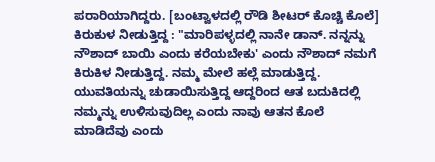ಪರಾರಿಯಾಗಿದ್ದರು. [ಬಂಟ್ವಾಳದಲ್ಲಿ ರೌಡಿ ಶೀಟರ್ ಕೊಚ್ಚಿ ಕೊಲೆ]
ಕಿರುಕುಳ ನೀಡುತ್ತಿದ್ದ : "ಮಾರಿಪಳ್ಳದಲ್ಲಿ ನಾನೇ ಡಾನ್. ನನ್ನನ್ನು ನೌಶಾದ್ ಬಾಯಿ ಎಂದು ಕರೆಯಬೇಕು' ಎಂದು ನೌಶಾದ್ ನಮಗೆ ಕಿರುಕಿಳ ನೀಡುತ್ತಿದ್ದ. ನಮ್ಮ ಮೇಲೆ ಹಲ್ಲೆ ಮಾಡುತ್ತಿದ್ದ. ಯುವತಿಯನ್ನು ಚುಡಾಯಿಸುತ್ತಿದ್ದ ಆದ್ದರಿಂದ ಆತ ಬದುಕಿದಲ್ಲಿ ನಮ್ಮನ್ನು ಉಳಿಸುವುದಿಲ್ಲ ಎಂದು ನಾವು ಆತನ ಕೊಲೆ ಮಾಡಿದೆವು ಎಂದು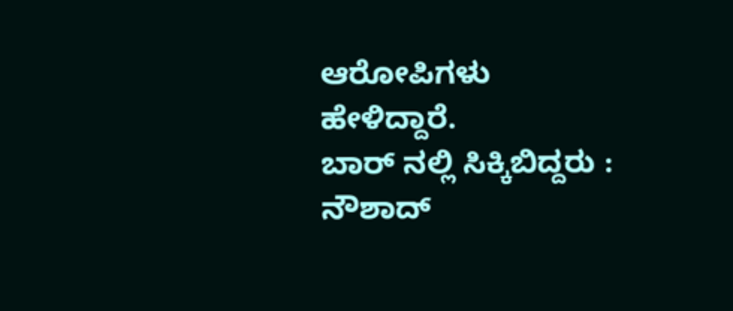ಆರೋಪಿಗಳು ಹೇಳಿದ್ದಾರೆ.
ಬಾರ್ ನಲ್ಲಿ ಸಿಕ್ಕಿಬಿದ್ದರು : ನೌಶಾದ್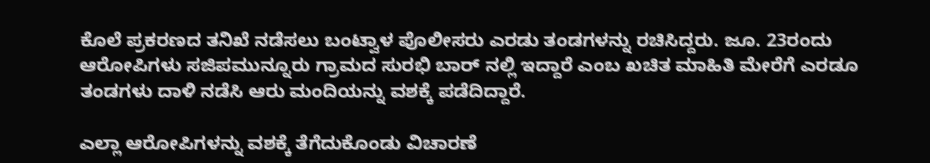ಕೊಲೆ ಪ್ರಕರಣದ ತನಿಖೆ ನಡೆಸಲು ಬಂಟ್ವಾಳ ಪೊಲೀಸರು ಎರಡು ತಂಡಗಳನ್ನು ರಚಿಸಿದ್ದರು. ಜೂ. 23ರಂದು ಆರೋಪಿಗಳು ಸಜಿಪಮುನ್ನೂರು ಗ್ರಾಮದ ಸುರಭಿ ಬಾರ್ ನಲ್ಲಿ ಇದ್ದಾರೆ ಎಂಬ ಖಚಿತ ಮಾಹಿತಿ ಮೇರೆಗೆ ಎರಡೂ ತಂಡಗಳು ದಾಳಿ ನಡೆಸಿ ಆರು ಮಂದಿಯನ್ನು ವಶಕ್ಕೆ ಪಡೆದಿದ್ದಾರೆ.

ಎಲ್ಲಾ ಆರೋಪಿಗಳನ್ನು ವಶಕ್ಕೆ ತೆಗೆದುಕೊಂಡು ವಿಚಾರಣೆ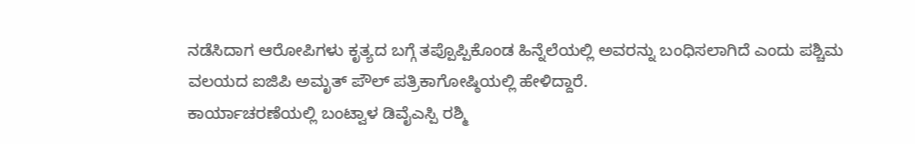ನಡೆಸಿದಾಗ ಆರೋಪಿಗಳು ಕೃತ್ಯದ ಬಗ್ಗೆ ತಪ್ಪೊಪ್ಪಿಕೊಂಡ ಹಿನ್ನೆಲೆಯಲ್ಲಿ ಅವರನ್ನು ಬಂಧಿಸಲಾಗಿದೆ ಎಂದು ಪಶ್ಚಿಮ ವಲಯದ ಐಜಿಪಿ ಅಮೃತ್ ಪೌಲ್ ಪತ್ರಿಕಾಗೋಷ್ಠಿಯಲ್ಲಿ ಹೇಳಿದ್ದಾರೆ.
ಕಾರ್ಯಾಚರಣೆಯಲ್ಲಿ ಬಂಟ್ವಾಳ ಡಿವೈಎಸ್ಪಿ ರಶ್ಮಿ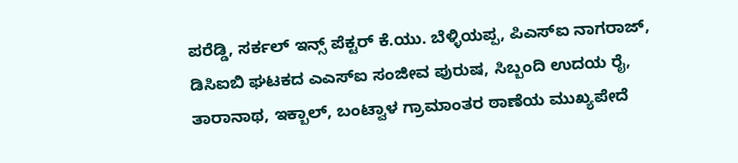ಪರೆಡ್ಡಿ, ಸರ್ಕಲ್ ಇನ್ಸ್ ಪೆಕ್ಟರ್ ಕೆ.ಯು. ಬೆಳ್ಳಿಯಪ್ಪ, ಪಿಎಸ್ಐ ನಾಗರಾಜ್, ಡಿಸಿಐಬಿ ಘಟಕದ ಎಎಸ್ಐ ಸಂಜೀವ ಪುರುಷ, ಸಿಬ್ಬಂದಿ ಉದಯ ರೈ, ತಾರಾನಾಥ, ಇಕ್ಬಾಲ್, ಬಂಟ್ವಾಳ ಗ್ರಾಮಾಂತರ ಠಾಣೆಯ ಮುಖ್ಯಪೇದೆ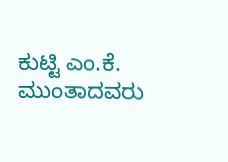ಕುಟ್ಟಿ ಎಂ.ಕೆ. ಮುಂತಾದವರು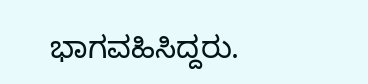ಭಾಗವಹಿಸಿದ್ದರು.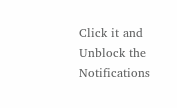Click it and Unblock the Notifications